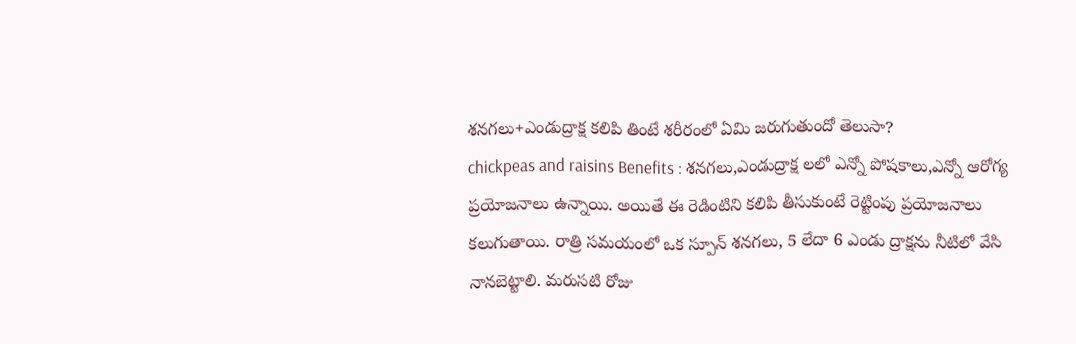శనగలు+ఎండుద్రాక్ష కలిపి తింటే శరీరంలో ఏమి జరుగుతుందో తెలుసా?
chickpeas and raisins Benefits : శనగలు,ఎండుద్రాక్ష లలో ఎన్నో పోషకాలు,ఎన్నో ఆరోగ్య ప్రయోజనాలు ఉన్నాయి. అయితే ఈ రెడింటిని కలిపి తీసుకుంటే రెట్టింపు ప్రయోజనాలు కలుగుతాయి. రాత్రి సమయంలో ఒక స్పూన్ శనగలు, 5 లేదా 6 ఎండు ద్రాక్షను నీటిలో వేసి నానబెట్టాలి. మరుసటి రోజు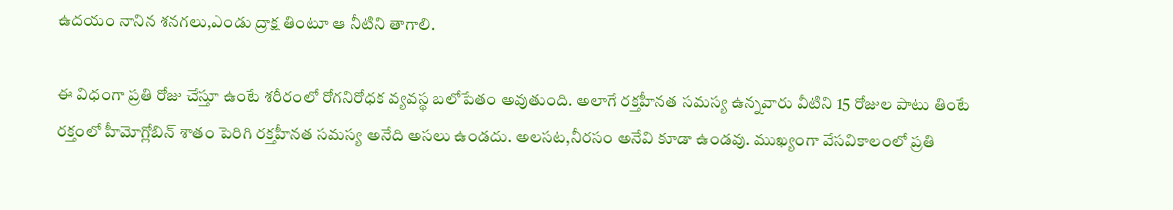ఉదయం నానిన శనగలు,ఎండు ద్రాక్ష తింటూ ఆ నీటిని తాగాలి.

ఈ విధంగా ప్రతి రోజు చేస్తూ ఉంటే శరీరంలో రోగనిరోధక వ్యవస్థ బలోపేతం అవుతుంది. అలాగే రక్తహీనత సమస్య ఉన్నవారు వీటిని 15 రోజుల పాటు తింటే రక్తంలో హీమోగ్లోబిన్ శాతం పెరిగి రక్తహీనత సమస్య అనేది అసలు ఉండదు. అలసట,నీరసం అనేవి కూడా ఉండవు. ముఖ్యంగా వేసవికాలంలో ప్రతి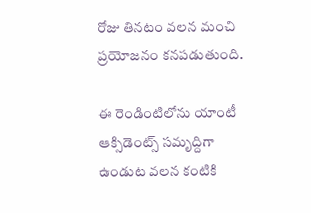రోజు తినటం వలన మంచి ప్రయోజనం కనపడుతుంది.

ఈ రెండింటిలోను యాంటీ ఆక్సిడెంట్స్ సమృద్దిగా ఉండుట వలన కంటికి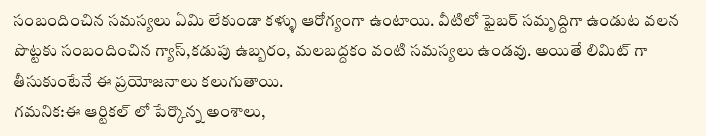సంబందించిన సమస్యలు ఏమి లేకుండా కళ్ళు ఆరోగ్యంగా ఉంటాయి. వీటిలో ఫైబర్ సమృద్దిగా ఉండుట వలన పొట్టకు సంబందించిన గ్యాస్,కడుపు ఉబ్బరం, మలబద్దకం వంటి సమస్యలు ఉండవు. అయితే లిమిట్ గా తీసుకుంటేనే ఈ ప్రయోజనాలు కలుగుతాయి.
గమనిక:ఈ ఆర్టికల్ లో పేర్కొన్న అంశాలు,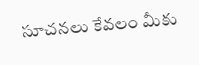సూచనలు కేవలం మీకు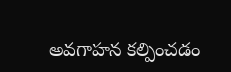అవగాహన కల్పించడం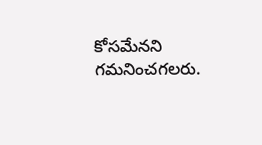కోసమేనని గమనించగలరు.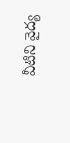వీటిని వైద్య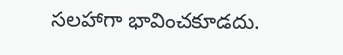సలహాగా భావించకూడదు.